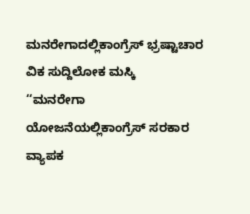ಮನರೇಗಾದಲ್ಲಿಕಾಂಗ್ರೆಸ್ ಭ್ರಷ್ಟಾಚಾರ
ವಿಕ ಸುದ್ದಿಲೋಕ ಮಸ್ಕಿ
‘‘ಮನರೇಗಾ ಯೋಜನೆಯಲ್ಲಿಕಾಂಗ್ರೆಸ್ ಸರಕಾರ ವ್ಯಾಪಕ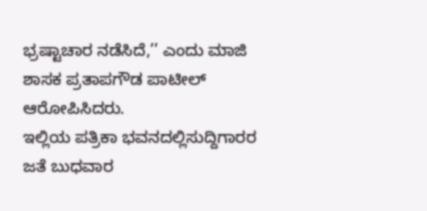ಭ್ರಷ್ಟಾಚಾರ ನಡೆಸಿದೆ,’’ ಎಂದು ಮಾಜಿ ಶಾಸಕ ಪ್ರತಾಪಗೌಡ ಪಾಟೀಲ್ ಆರೋಪಿಸಿದರು.
ಇಲ್ಲಿಯ ಪತ್ರಿಕಾ ಭವನದಲ್ಲಿಸುದ್ದಿಗಾರರ ಜತೆ ಬುಧವಾರ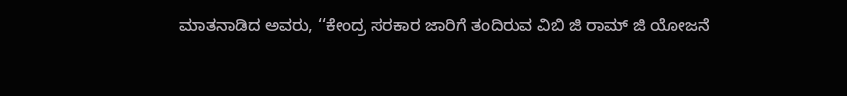ಮಾತನಾಡಿದ ಅವರು, ‘‘ಕೇಂದ್ರ ಸರಕಾರ ಜಾರಿಗೆ ತಂದಿರುವ ವಿಬಿ ಜಿ ರಾಮ್ ಜಿ ಯೋಜನೆ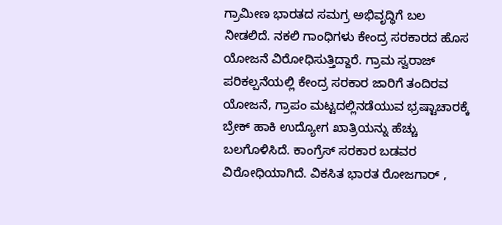ಗ್ರಾಮೀಣ ಭಾರತದ ಸಮಗ್ರ ಅಭಿವೃದ್ಧಿಗೆ ಬಲ ನೀಡಲಿದೆ. ನಕಲಿ ಗಾಂಧಿಗಳು ಕೇಂದ್ರ ಸರಕಾರದ ಹೊಸ ಯೋಜನೆ ವಿರೋಧಿಸುತ್ತಿದ್ದಾರೆ. ಗ್ರಾಮ ಸ್ವರಾಜ್ ಪರಿಕಲ್ಪನೆಯಲ್ಲಿ ಕೇಂದ್ರ ಸರಕಾರ ಜಾರಿಗೆ ತಂದಿರವ ಯೋಜನೆ, ಗ್ರಾಪಂ ಮಟ್ಟದಲ್ಲಿನಡೆಯುವ ಭ್ರಷ್ಟಾಚಾರಕ್ಕೆ ಬ್ರೇಕ್ ಹಾಕಿ ಉದ್ಯೋಗ ಖಾತ್ರಿಯನ್ನು ಹೆಚ್ಚು ಬಲಗೊಳಿಸಿದೆ. ಕಾಂಗ್ರೆಸ್ ಸರಕಾರ ಬಡವರ ವಿರೋಧಿಯಾಗಿದೆ. ವಿಕಸಿತ ಭಾರತ ರೋಜಗಾರ್ ,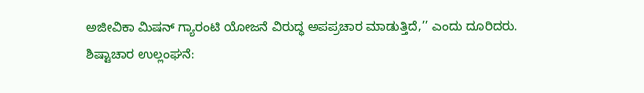ಅಜೀವಿಕಾ ಮಿಷನ್ ಗ್ಯಾರಂಟಿ ಯೋಜನೆ ವಿರುದ್ಧ ಅಪಪ್ರಚಾರ ಮಾಡುತ್ತಿದೆ,’’ ಎಂದು ದೂರಿದರು.
ಶಿಷ್ಟಾಚಾರ ಉಲ್ಲಂಘನೆ: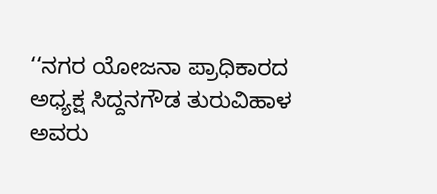‘‘ನಗರ ಯೋಜನಾ ಪ್ರಾಧಿಕಾರದ ಅಧ್ಯಕ್ಷ ಸಿದ್ದನಗೌಡ ತುರುವಿಹಾಳ ಅವರು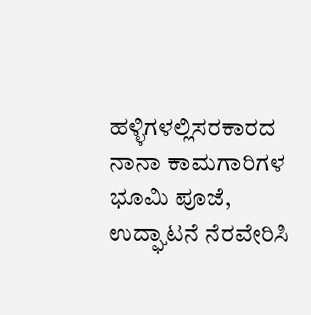ಹಳ್ಳಿಗಳಲ್ಲಿಸರಕಾರದ ನಾನಾ ಕಾಮಗಾರಿಗಳ ಭೂಮಿ ಪೂಜೆ, ಉದ್ಘಾಟನೆ ನೆರವೇರಿಸಿ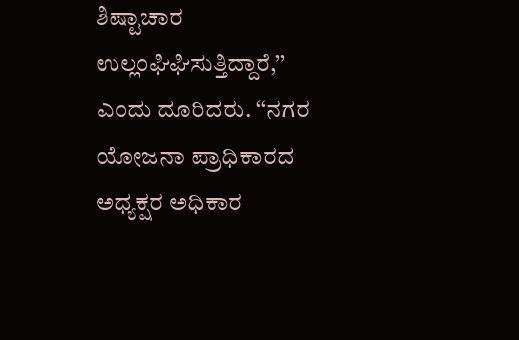ಶಿಷ್ಟಾಚಾರ ಉಲ್ಲಂಘಿಘಿಸುತ್ತಿದ್ದಾರೆ,’’ ಎಂದು ದೂರಿದರು. ‘‘ನಗರ ಯೋಜನಾ ಪ್ರಾಧಿಕಾರದ ಅಧ್ಯಕ್ಷರ ಅಧಿಕಾರ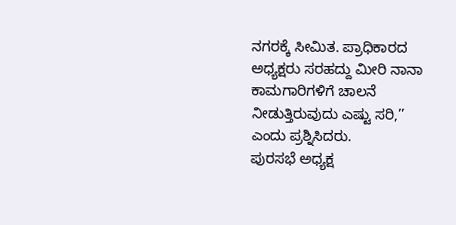ನಗರಕ್ಕೆ ಸೀಮಿತ. ಪ್ರಾಧಿಕಾರದ ಅಧ್ಯಕ್ಷರು ಸರಹದ್ದು ಮೀರಿ ನಾನಾ ಕಾಮಗಾರಿಗಳಿಗೆ ಚಾಲನೆ ನೀಡುತ್ತಿರುವುದು ಎಷ್ಟು ಸರಿ,’’ ಎಂದು ಪ್ರಶ್ನಿಸಿದರು.
ಪುರಸಭೆ ಅಧ್ಯಕ್ಷ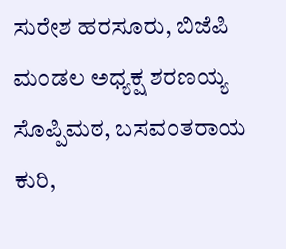ಸುರೇಶ ಹರಸೂರು, ಬಿಜೆಪಿ ಮಂಡಲ ಅಧ್ಯಕ್ಷ ಶರಣಯ್ಯ ಸೊಪ್ಪಿಮಠ, ಬಸವಂತರಾಯ ಕುರಿ,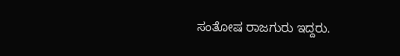ಸಂತೋಷ ರಾಜಗುರು ಇದ್ದರು.